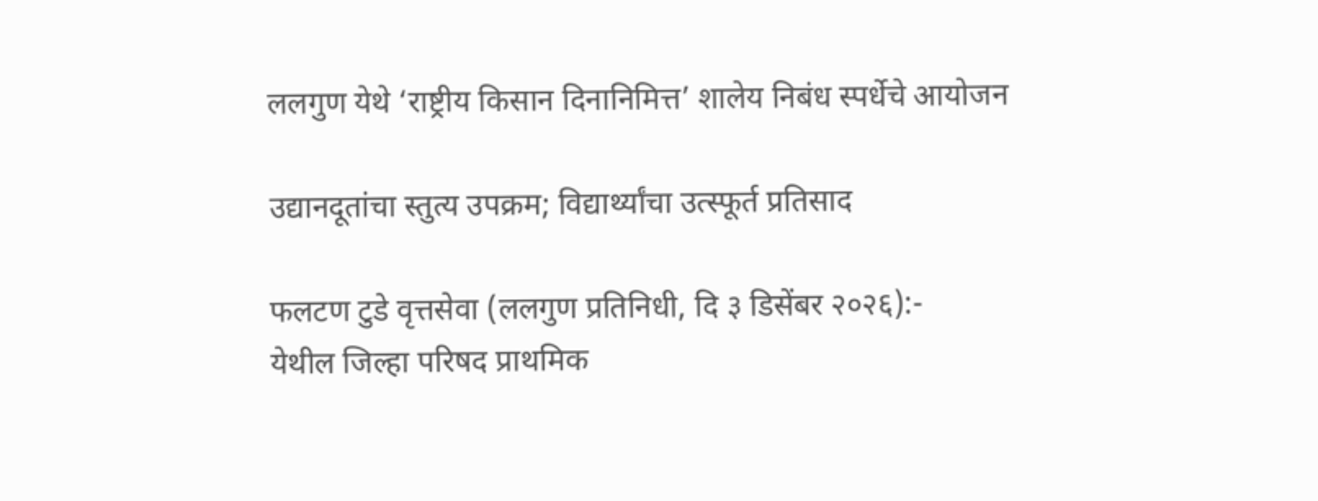ललगुण येथे ‘राष्ट्रीय किसान दिनानिमित्त’ शालेय निबंध स्पर्धेचे आयोजन

उद्यानदूतांचा स्तुत्य उपक्रम; विद्यार्थ्यांचा उत्स्फूर्त प्रतिसाद

फलटण टुडे वृत्तसेवा (ललगुण प्रतिनिधी, दि ३ डिसेंबर २०२६):-
येथील जिल्हा परिषद प्राथमिक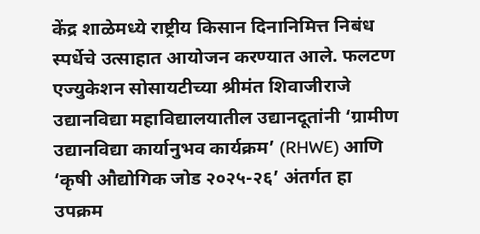केंद्र शाळेमध्ये राष्ट्रीय किसान दिनानिमित्त निबंध स्पर्धेचे उत्साहात आयोजन करण्यात आले. फलटण एज्युकेशन सोसायटीच्या श्रीमंत शिवाजीराजे उद्यानविद्या महाविद्यालयातील उद्यानदूतांनी ‘ग्रामीण उद्यानविद्या कार्यानुभव कार्यक्रम’ (RHWE) आणि ‘कृषी औद्योगिक जोड २०२५-२६’ अंतर्गत हा उपक्रम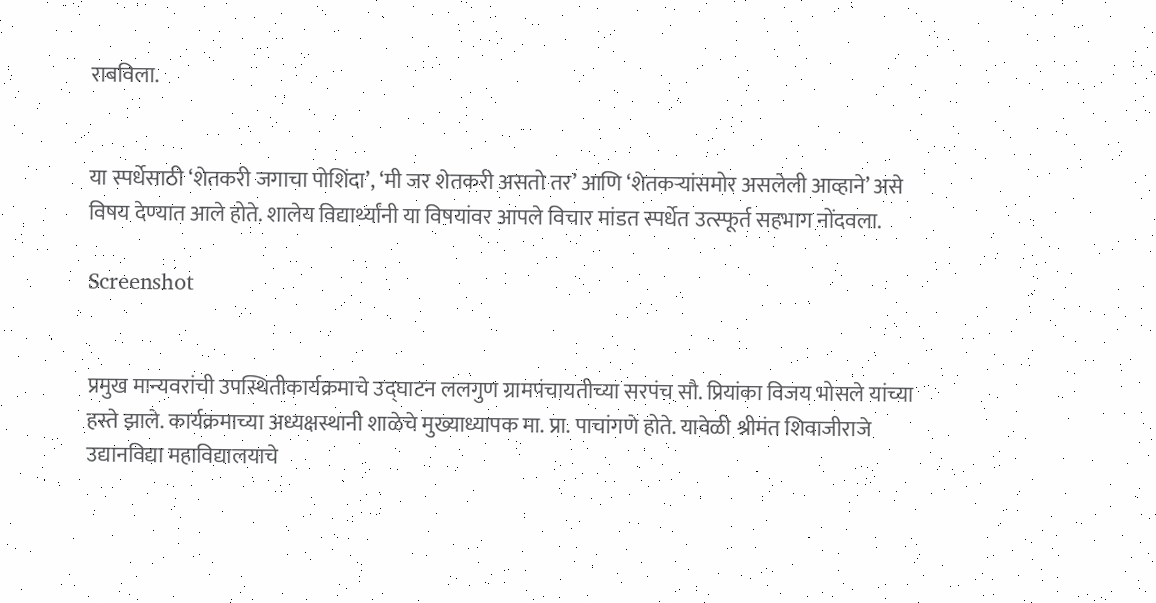राबविला.


या स्पर्धेसाठी ‘शेतकरी जगाचा पोशिंदा’, ‘मी जर शेतकरी असतो तर’ आणि ‘शेतकऱ्यांसमोर असलेली आव्हाने’ असे विषय देण्यात आले होते. शालेय विद्यार्थ्यांनी या विषयांवर आपले विचार मांडत स्पर्धेत उत्स्फूर्त सहभाग नोंदवला.

Screenshot


प्रमुख मान्यवरांची उपस्थितीकार्यक्रमाचे उद्घाटन ललगुण ग्रामपंचायतीच्या सरपंच सौ. प्रियांका विजय भोसले यांच्या हस्ते झाले. कार्यक्रमाच्या अध्यक्षस्थानी शाळेचे मुख्याध्यापक मा. प्रा. पाचांगणे होते. यावेळी श्रीमंत शिवाजीराजे उद्यानविद्या महाविद्यालयाचे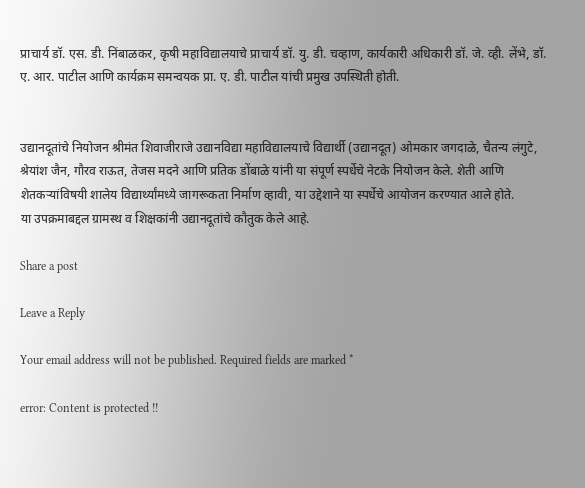प्राचार्य डॉ. एस. डी. निंबाळकर, कृषी महाविद्यालयाचे प्राचार्य डॉ. यु. डी. चव्हाण, कार्यकारी अधिकारी डॉ. जे. व्ही. लेंभे, डॉ. ए. आर. पाटील आणि कार्यक्रम समन्वयक प्रा. ए. डी. पाटील यांची प्रमुख उपस्थिती होती.


उद्यानदूतांचे नियोजन श्रीमंत शिवाजीराजे उद्यानविद्या महाविद्यालयाचे विद्यार्थी (उद्यानदूत) ओमकार जगदाळे, चैतन्य लंगुटे, श्रेयांश जैन, गौरव राऊत, तेजस मदने आणि प्रतिक डोंबाळे यांनी या संपूर्ण स्पर्धेचे नेटके नियोजन केले. शेती आणि शेतकऱ्यांविषयी शालेय विद्यार्थ्यांमध्ये जागरूकता निर्माण व्हावी, या उद्देशाने या स्पर्धेचे आयोजन करण्यात आले होते.
या उपक्रमाबद्दल ग्रामस्थ व शिक्षकांनी उद्यानदूतांचे कौतुक केले आहे.

Share a post

Leave a Reply

Your email address will not be published. Required fields are marked *

error: Content is protected !!